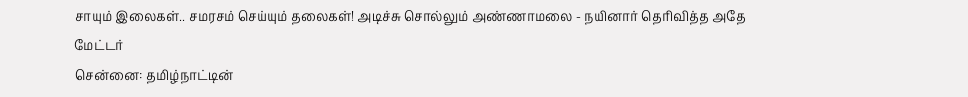சாயும் இலைகள்.. சமரசம் செய்யும் தலைகள்! அடிச்சு சொல்லும் அண்ணாமலை - நயினார் தெரிவித்த அதே மேட்டர்
சென்னை: தமிழ்நாட்டின்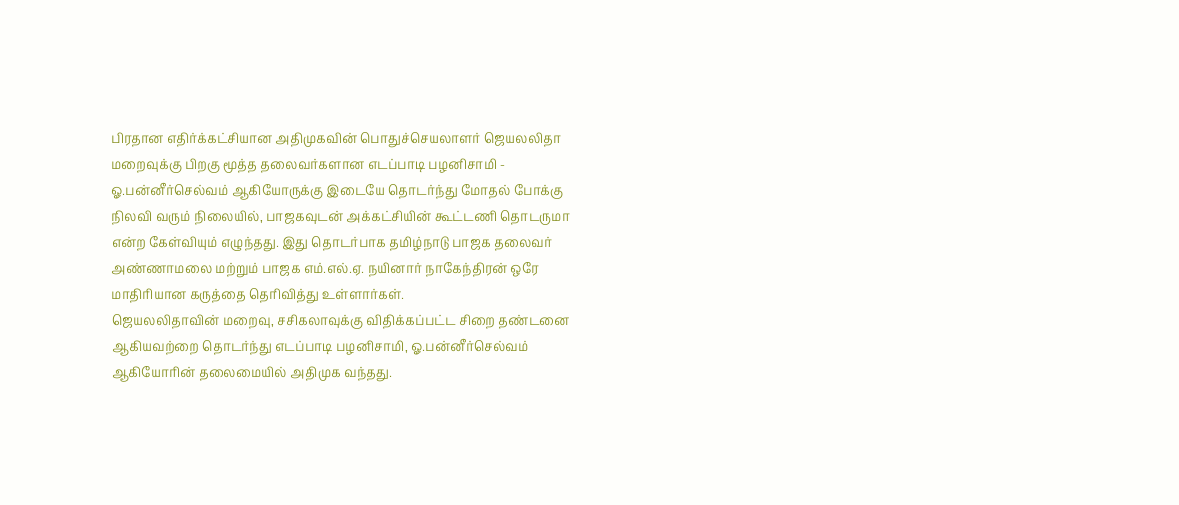பிரதான எதிர்க்கட்சியான அதிமுகவின் பொதுச்செயலாளர் ஜெயலலிதா மறைவுக்கு பிறகு மூத்த தலைவர்களான எடப்பாடி பழனிசாமி - ஓ.பன்னீர்செல்வம் ஆகியோருக்கு இடையே தொடர்ந்து மோதல் போக்கு நிலவி வரும் நிலையில், பாஜகவுடன் அக்கட்சியின் கூட்டணி தொடருமா என்ற கேள்வியும் எழுந்தது. இது தொடர்பாக தமிழ்நாடு பாஜக தலைவர் அண்ணாமலை மற்றும் பாஜக எம்.எல்.ஏ. நயினார் நாகேந்திரன் ஒரே மாதிரியான கருத்தை தெரிவித்து உள்ளார்கள்.
ஜெயலலிதாவின் மறைவு, சசிகலாவுக்கு விதிக்கப்பட்ட சிறை தண்டனை ஆகியவற்றை தொடர்ந்து எடப்பாடி பழனிசாமி, ஓ.பன்னீர்செல்வம் ஆகியோரின் தலைமையில் அதிமுக வந்தது.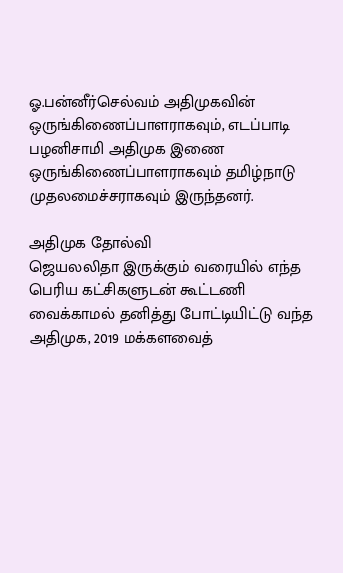ஓ.பன்னீர்செல்வம் அதிமுகவின் ஒருங்கிணைப்பாளராகவும், எடப்பாடி பழனிசாமி அதிமுக இணை ஒருங்கிணைப்பாளராகவும் தமிழ்நாடு முதலமைச்சராகவும் இருந்தனர்.

அதிமுக தோல்வி
ஜெயலலிதா இருக்கும் வரையில் எந்த பெரிய கட்சிகளுடன் கூட்டணி வைக்காமல் தனித்து போட்டியிட்டு வந்த அதிமுக, 2019 மக்களவைத்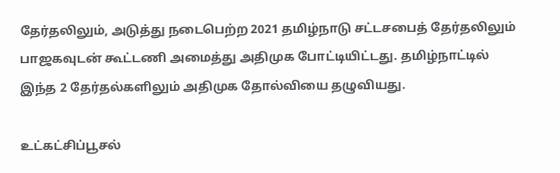தேர்தலிலும், அடுத்து நடைபெற்ற 2021 தமிழ்நாடு சட்டசபைத் தேர்தலிலும் பாஜகவுடன் கூட்டணி அமைத்து அதிமுக போட்டியிட்டது. தமிழ்நாட்டில் இந்த 2 தேர்தல்களிலும் அதிமுக தோல்வியை தழுவியது.

உட்கட்சிப்பூசல்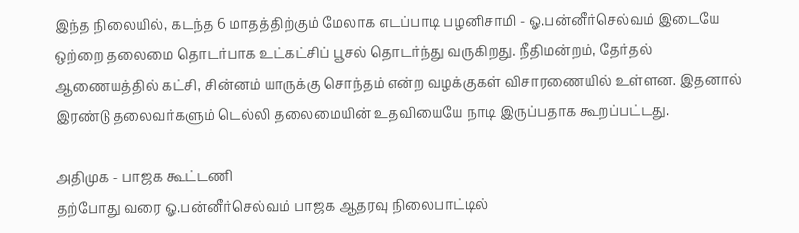இந்த நிலையில், கடந்த 6 மாதத்திற்கும் மேலாக எடப்பாடி பழனிசாமி - ஓ.பன்னீர்செல்வம் இடையே ஒற்றை தலைமை தொடர்பாக உட்கட்சிப் பூசல் தொடர்ந்து வருகிறது. நீதிமன்றம், தேர்தல் ஆணையத்தில் கட்சி, சின்னம் யாருக்கு சொந்தம் என்ற வழக்குகள் விசாரணையில் உள்ளன. இதனால் இரண்டு தலைவர்களும் டெல்லி தலைமையின் உதவியையே நாடி இருப்பதாக கூறப்பட்டது.

அதிமுக - பாஜக கூட்டணி
தற்போது வரை ஓ.பன்னீர்செல்வம் பாஜக ஆதரவு நிலைபாட்டில்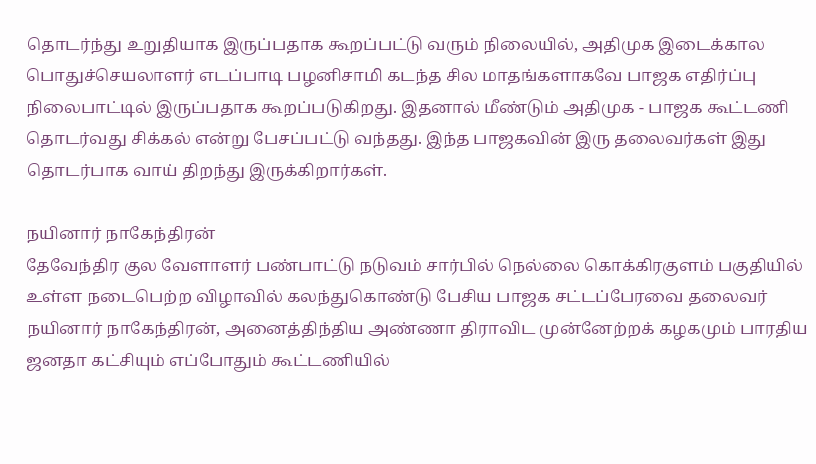தொடர்ந்து உறுதியாக இருப்பதாக கூறப்பட்டு வரும் நிலையில், அதிமுக இடைக்கால பொதுச்செயலாளர் எடப்பாடி பழனிசாமி கடந்த சில மாதங்களாகவே பாஜக எதிர்ப்பு நிலைபாட்டில் இருப்பதாக கூறப்படுகிறது. இதனால் மீண்டும் அதிமுக - பாஜக கூட்டணி தொடர்வது சிக்கல் என்று பேசப்பட்டு வந்தது. இந்த பாஜகவின் இரு தலைவர்கள் இது தொடர்பாக வாய் திறந்து இருக்கிறார்கள்.

நயினார் நாகேந்திரன்
தேவேந்திர குல வேளாளர் பண்பாட்டு நடுவம் சார்பில் நெல்லை கொக்கிரகுளம் பகுதியில் உள்ள நடைபெற்ற விழாவில் கலந்துகொண்டு பேசிய பாஜக சட்டப்பேரவை தலைவர் நயினார் நாகேந்திரன், அனைத்திந்திய அண்ணா திராவிட முன்னேற்றக் கழகமும் பாரதிய ஜனதா கட்சியும் எப்போதும் கூட்டணியில்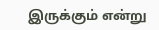இருக்கும் என்று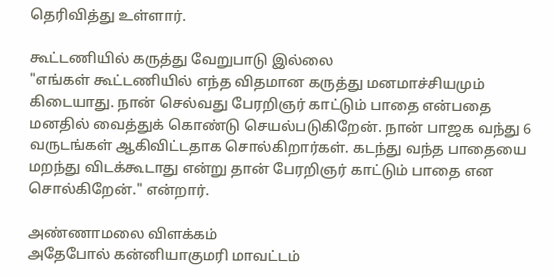தெரிவித்து உள்ளார்.

கூட்டணியில் கருத்து வேறுபாடு இல்லை
"எங்கள் கூட்டணியில் எந்த விதமான கருத்து மனமாச்சியமும் கிடையாது. நான் செல்வது பேரறிஞர் காட்டும் பாதை என்பதை மனதில் வைத்துக் கொண்டு செயல்படுகிறேன். நான் பாஜக வந்து 6 வருடங்கள் ஆகிவிட்டதாக சொல்கிறார்கள். கடந்து வந்த பாதையை மறந்து விடக்கூடாது என்று தான் பேரறிஞர் காட்டும் பாதை என சொல்கிறேன்." என்றார்.

அண்ணாமலை விளக்கம்
அதேபோல் கன்னியாகுமரி மாவட்டம்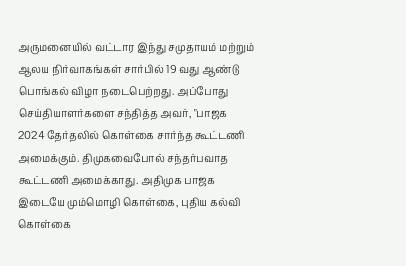அருமனையில் வட்டார இந்து சமுதாயம் மற்றும் ஆலய நிர்வாகங்கள் சார்பில் 19 வது ஆண்டு பொங்கல் விழா நடைபெற்றது. அப்போது செய்தியாளர்களை சந்தித்த அவர், "பாஜக 2024 தேர்தலில் கொள்கை சார்ந்த கூட்டணி அமைக்கும். திமுகவைபோல் சந்தர்பவாத கூட்டணி அமைக்காது. அதிமுக பாஜக இடையே மும்மொழி கொள்கை, புதிய கல்வி கொள்கை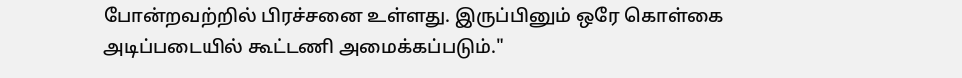போன்றவற்றில் பிரச்சனை உள்ளது. இருப்பினும் ஒரே கொள்கை அடிப்படையில் கூட்டணி அமைக்கப்படும்."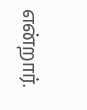என்றார்.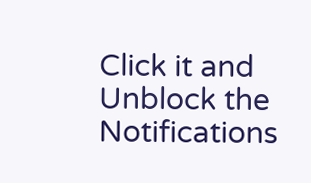Click it and Unblock the Notifications